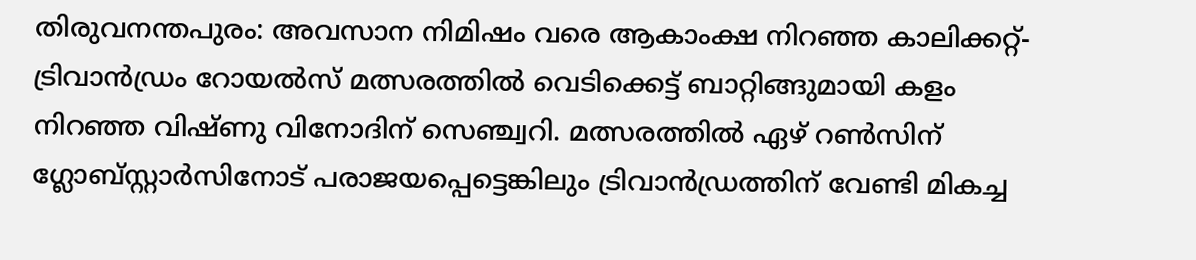തിരുവനന്തപുരം: അവസാന നിമിഷം വരെ ആകാംക്ഷ നിറഞ്ഞ കാലിക്കറ്റ്-ട്രിവാൻഡ്രം റോയൽസ് മത്സരത്തിൽ വെടിക്കെട്ട് ബാറ്റിങ്ങുമായി കളം നിറഞ്ഞ വിഷ്ണു വിനോദിന് സെഞ്ച്വറി. മത്സരത്തിൽ ഏഴ് റൺസിന് ഗ്ലോബ്സ്റ്റാർസിനോട് പരാജയപ്പെട്ടെങ്കിലും ട്രിവാൻഡ്രത്തിന് വേണ്ടി മികച്ച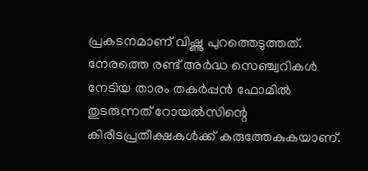പ്രകടനമാണ് വിഷ്ണു പുറത്തെടുത്തത്. നേരത്തെ രണ്ട് അർദ്ധ സെഞ്ച്വറികൾ നേടിയ താരം തകർപ്പൻ ഫോമിൽ തുടരുന്നത് റോയൽസിന്റെ കിരീടപ്രതീക്ഷകൾക്ക് കരുത്തേകുകയാണ്.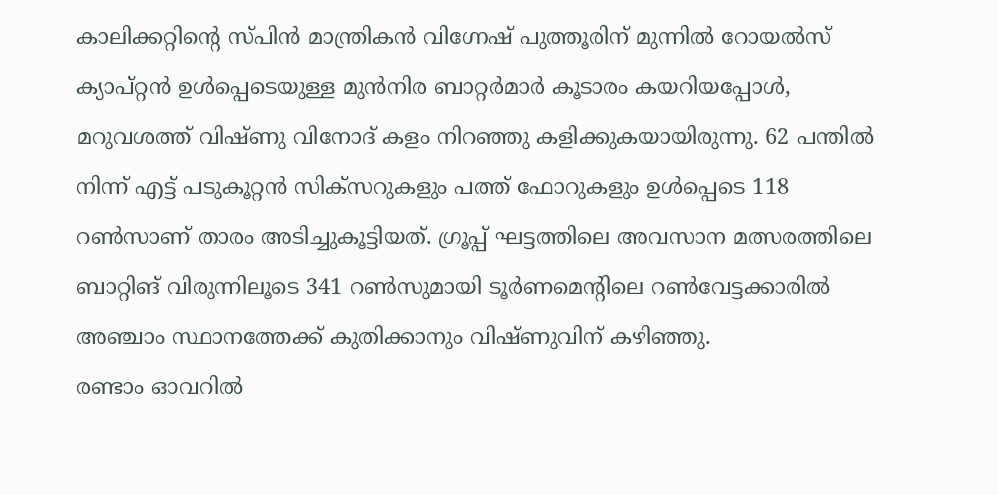കാലിക്കറ്റിന്റെ സ്പിൻ മാന്ത്രികൻ വിഗ്നേഷ് പുത്തൂരിന് മുന്നിൽ റോയൽസ് ക്യാപ്റ്റൻ ഉൾപ്പെടെയുള്ള മുൻനിര ബാറ്റർമാർ കൂടാരം കയറിയപ്പോൾ, മറുവശത്ത് വിഷ്ണു വിനോദ് കളം നിറഞ്ഞു കളിക്കുകയായിരുന്നു. 62 പന്തിൽ നിന്ന് എട്ട് പടുകൂറ്റൻ സിക്സറുകളും പത്ത് ഫോറുകളും ഉൾപ്പെടെ 118 റൺസാണ് താരം അടിച്ചുകൂട്ടിയത്. ഗ്രൂപ്പ് ഘട്ടത്തിലെ അവസാന മത്സരത്തിലെ ബാറ്റിങ് വിരുന്നിലൂടെ 341 റൺസുമായി ടൂർണമെന്റിലെ റൺവേട്ടക്കാരിൽ അഞ്ചാം സ്ഥാനത്തേക്ക് കുതിക്കാനും വിഷ്ണുവിന് കഴിഞ്ഞു.
രണ്ടാം ഓവറിൽ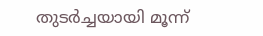തുടർച്ചയായി മൂന്ന്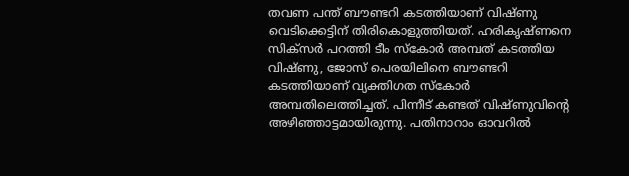തവണ പന്ത് ബൗണ്ടറി കടത്തിയാണ് വിഷ്ണു വെടിക്കെട്ടിന് തിരികൊളുത്തിയത്. ഹരികൃഷ്ണനെ സിക്സർ പറത്തി ടീം സ്കോർ അമ്പത് കടത്തിയ വിഷ്ണു, ജോസ് പെരയിലിനെ ബൗണ്ടറി കടത്തിയാണ് വ്യക്തിഗത സ്കോർ അമ്പതിലെത്തിച്ചത്. പിന്നീട് കണ്ടത് വിഷ്ണുവിന്റെ അഴിഞ്ഞാട്ടമായിരുന്നു. പതിനാറാം ഓവറിൽ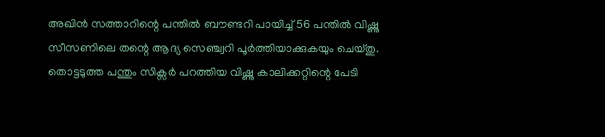അഖിൻ സത്താറിന്റെ പന്തിൽ ബൗണ്ടറി പായിച്ച് 56 പന്തിൽ വിഷ്ണു സീസണിലെ തന്റെ ആദ്യ സെഞ്ച്വറി പൂർത്തിയാക്കുകയും ചെയ്തു. തൊട്ടടുത്ത പന്തും സിക്സർ പറത്തിയ വിഷ്ണു കാലിക്കറ്റിന്റെ പേടി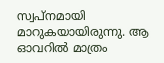സ്വപ്നമായി മാറുകയായിരുന്നു. ആ ഓവറിൽ മാത്രം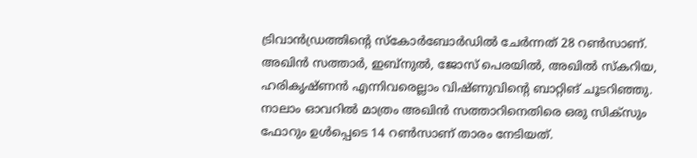ട്രിവാൻഡ്രത്തിന്റെ സ്കോർബോർഡിൽ ചേർന്നത് 28 റൺസാണ്. അഖിൻ സത്താർ, ഇബ്നുൽ, ജോസ് പെരയിൽ, അഖിൽ സ്കറിയ, ഹരികൃഷ്ണൻ എന്നിവരെല്ലാം വിഷ്ണുവിന്റെ ബാറ്റിങ് ചൂടറിഞ്ഞു. നാലാം ഓവറിൽ മാത്രം അഖിൻ സത്താറിനെതിരെ ഒരു സിക്സും ഫോറും ഉൾപ്പെടെ 14 റൺസാണ് താരം നേടിയത്.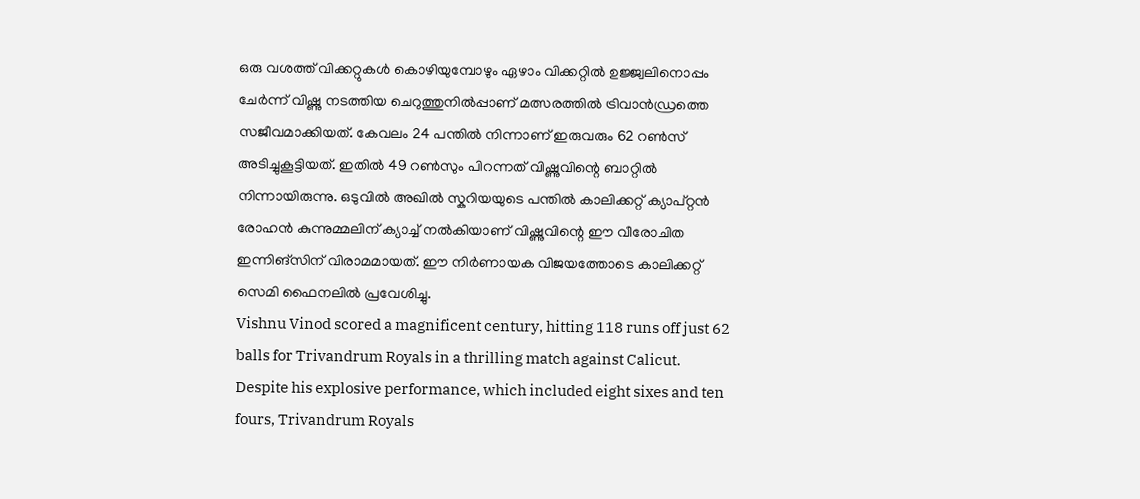ഒരു വശത്ത് വിക്കറ്റുകൾ കൊഴിയുമ്പോഴും ഏഴാം വിക്കറ്റിൽ ഉജ്ജ്വലിനൊപ്പം ചേർന്ന് വിഷ്ണു നടത്തിയ ചെറുത്തുനിൽപ്പാണ് മത്സരത്തിൽ ട്രിവാൻഡ്രത്തെ സജീവമാക്കിയത്. കേവലം 24 പന്തിൽ നിന്നാണ് ഇരുവരും 62 റൺസ് അടിച്ചുകൂട്ടിയത്. ഇതിൽ 49 റൺസും പിറന്നത് വിഷ്ണുവിന്റെ ബാറ്റിൽ നിന്നായിരുന്നു. ഒടുവിൽ അഖിൽ സ്കറിയയുടെ പന്തിൽ കാലിക്കറ്റ് ക്യാപ്റ്റൻ രോഹൻ കുന്നുമ്മലിന് ക്യാച്ച് നൽകിയാണ് വിഷ്ണുവിന്റെ ഈ വീരോചിത ഇന്നിങ്സിന് വിരാമമായത്. ഈ നിർണായക വിജയത്തോടെ കാലിക്കറ്റ് സെമി ഫൈനലിൽ പ്രവേശിച്ചു.
Vishnu Vinod scored a magnificent century, hitting 118 runs off just 62 balls for Trivandrum Royals in a thrilling match against Calicut. Despite his explosive performance, which included eight sixes and ten fours, Trivandrum Royals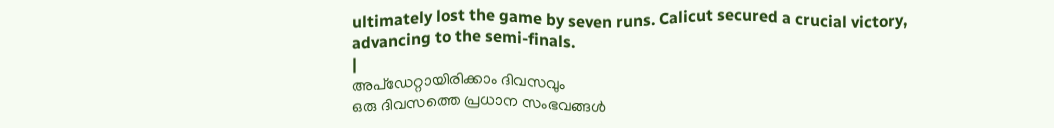ultimately lost the game by seven runs. Calicut secured a crucial victory, advancing to the semi-finals.
|
അപ്ഡേറ്റായിരിക്കാം ദിവസവും
ഒരു ദിവസത്തെ പ്രധാന സംഭവങ്ങൾ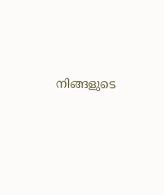നിങ്ങളുടെ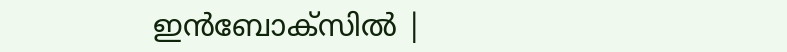ഇൻബോക്സിൽ |